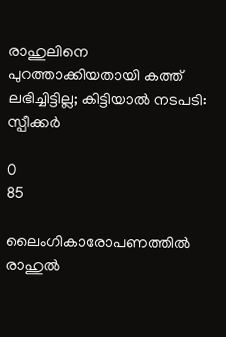രാഹുലിനെ പുറത്താക്കിയതായി കത്ത് ലഭിച്ചിട്ടില്ല; കിട്ടിയാല്‍ നടപടി: സ്പീക്കര്‍

0
85

ലൈംഗികാരോപണത്തില്‍ രാഹുല്‍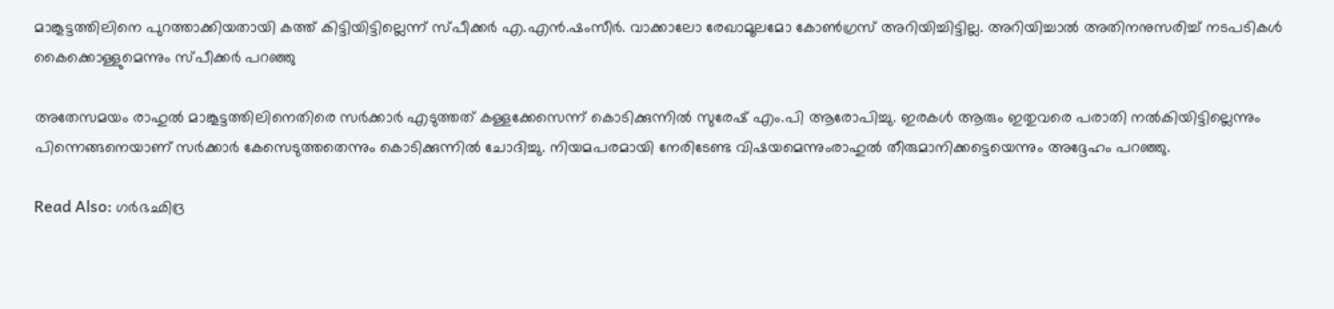മാങ്കൂട്ടത്തിലിനെ പുറത്താക്കിയതായി കത്ത് കിട്ടിയിട്ടില്ലെന്ന് സ്പീക്കര്‍ എ.എന്‍.ഷംസീര്‍. വാക്കാലോ രേഖാമൂലമോ കോണ്‍ഗ്രസ് അറിയിച്ചിട്ടില്ല. അറിയിച്ചാല്‍ അതിനനുസരിച്ച് നടപടികള്‍ കൈക്കൊള്ളുമെന്നും സ്പീക്കര്‍ പറഞ്ഞു

അതേസമയം രാഹുല്‍ മാങ്കൂട്ടത്തിലിനെതിരെ സര്‍ക്കാര്‍ എടുത്തത് കള്ളക്കേസെന്ന് കൊടിക്കുന്നില്‍ സുരേഷ് എം.പി ആരോപിച്ചു. ഇരകള്‍ ആരും ഇതുവരെ പരാതി നല്‍കിയിട്ടില്ലെന്നും പിന്നെങ്ങനെയാണ് സര്‍ക്കാര്‍ കേസെടുത്തതെന്നും കൊടിക്കുന്നില്‍ ചോദിച്ചു. നിയമപരമായി നേരിടേണ്ട വിഷയമെന്നുംരാഹുല്‍ തീരുമാനിക്കട്ടെയെന്നും അദ്ദേഹം പറഞ്ഞു.

Read Also: ഗർഭഛിദ്ര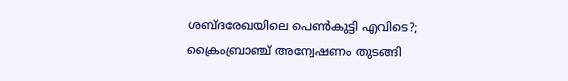ശബ്ദരേഖയിലെ പെൺകുട്ടി എവിടെ?; ക്രൈംബ്രാഞ്ച് അന്വേഷണം തുടങ്ങി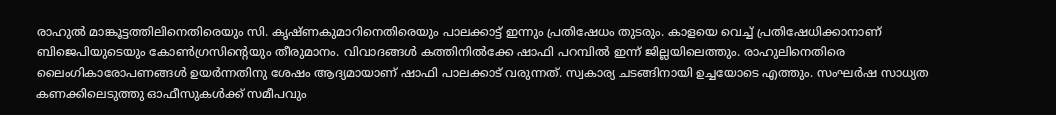രാഹുൽ മാങ്കൂട്ടത്തിലിനെതിരെയും സി. കൃഷ്ണകുമാറിനെതിരെയും പാലക്കാട്ട് ഇന്നും പ്രതിഷേധം തുടരും. കാളയെ വെച്ച് പ്രതിഷേധിക്കാനാണ് ബിജെപിയുടെയും കോൺഗ്രസിന്റെയും തീരുമാനം. വിവാദങ്ങൾ കത്തിനിൽക്കേ ഷാഫി പറമ്പിൽ ഇന്ന് ജില്ലയിലെത്തും. രാഹുലിനെതിരെ ലൈംഗികാരോപണങ്ങൾ ഉയർന്നതിനു ശേഷം ആദ്യമായാണ് ഷാഫി പാലക്കാട് വരുന്നത്. സ്വകാര്യ ചടങ്ങിനായി ഉച്ചയോടെ എത്തും. സംഘർഷ സാധ്യത കണക്കിലെടുത്തു ഓഫീസുകൾക്ക് സമീപവും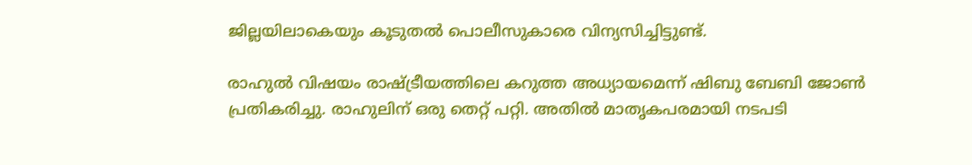ജില്ലയിലാകെയും കൂടുതൽ പൊലീസുകാരെ വിന്യസിച്ചിട്ടുണ്ട്.

രാഹുല്‍ വിഷയം രാഷ്ട്രീയത്തിലെ കറുത്ത അധ്യായമെന്ന് ഷിബു ബേബി ജോണ്‍ പ്രതികരിച്ചു. രാഹുലിന് ഒരു തെറ്റ് പറ്റി. അതില്‍ മാതൃകപരമായി നടപടി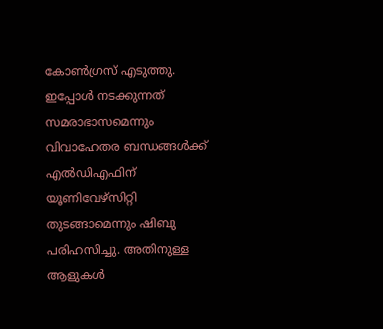കോണ്‍ഗ്രസ് എടുത്തു. ഇപ്പോള്‍ നടക്കുന്നത് സമരാഭാസമെന്നും വിവാഹേതര ബന്ധങ്ങള്‍ക്ക് എല്‍ഡിഎഫിന് യൂണിവേഴ്സിറ്റി തുടങ്ങാമെന്നും ഷിബു പരിഹസിച്ചു. അതിനുള്ള ആളുകള്‍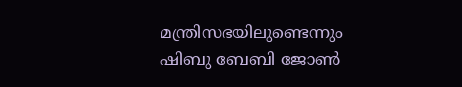മന്ത്രിസഭയിലുണ്ടെന്നും ഷിബു ബേബി ജോണ്‍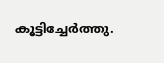കൂട്ടിച്ചേര്‍ത്തു.